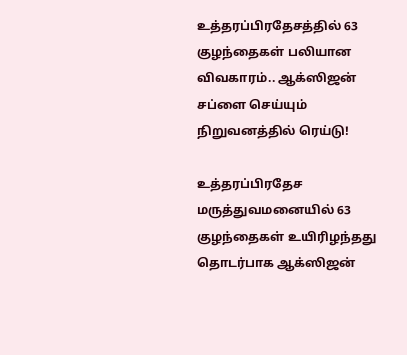உத்தரப்பிரதேசத்தில் 63 குழந்தைகள் பலியான விவகாரம்.. ஆக்ஸிஜன் சப்ளை செய்யும் நிறுவனத்தில் ரெய்டு!

உத்தரப்பிரதேச மருத்துவமனையில் 63 குழந்தைகள் உயிரிழந்தது தொடர்பாக ஆக்ஸிஜன்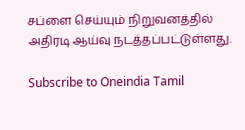சப்ளை செய்யும் நிறுவனத்தில் அதிரடி ஆய்வு நடத்தப்பட்டுள்ளது.

Subscribe to Oneindia Tamil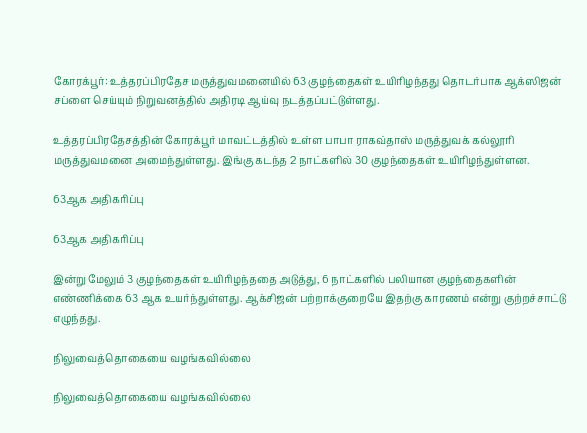கோரக்பூர்: உத்தரப்பிரதேச மருத்துவமனையில் 63 குழந்தைகள் உயிரிழந்தது தொடர்பாக ஆக்ஸிஜன் சப்ளை செய்யும் நிறுவனத்தில் அதிரடி ஆய்வு நடத்தப்பட்டுள்ளது.

உத்தரப்பிரதேசத்தின் கோரக்பூர் மாவட்டத்தில் உள்ள பாபா ராகவ்தாஸ் மருத்துவக் கல்லூரி மருத்துவமனை அமைந்துள்ளது. இங்கு கடந்த 2 நாட்களில் 30 குழந்தைகள் உயிரிழந்துள்ளன.

63ஆக அதிகரிப்பு

63ஆக அதிகரிப்பு

இன்று மேலும் 3 குழந்தைகள் உயிரிழந்ததை அடுத்து, 6 நாட்களில் பலியான குழந்தைகளின் எண்ணிக்கை 63 ஆக உயர்ந்துள்ளது. ஆக்சிஜன் பற்றாக்குறையே இதற்கு காரணம் என்று குற்றச்சாட்டு எழுந்தது.

நிலுவைத்தொகையை வழங்கவில்லை

நிலுவைத்தொகையை வழங்கவில்லை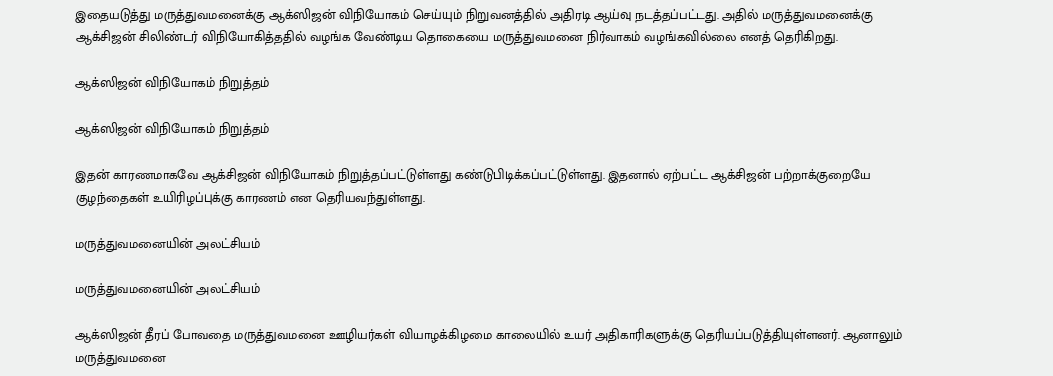இதையடுத்து மருத்துவமனைக்கு ஆக்ஸிஜன் விநியோகம் செய்யும் நிறுவனத்தில் அதிரடி ஆய்வு நடத்தப்பட்டது. அதில் மருத்துவமனைக்கு ஆக்சிஜன் சிலிண்டர் விநியோகித்ததில் வழங்க வேண்டிய தொகையை மருத்துவமனை நிர்வாகம் வழங்கவில்லை எனத் தெரிகிறது.

ஆக்ஸிஜன் விநியோகம் நிறுத்தம்

ஆக்ஸிஜன் விநியோகம் நிறுத்தம்

இதன் காரணமாகவே ஆக்சிஜன் விநியோகம் நிறுத்தப்பட்டுள்ளது கண்டுபிடிக்கப்பட்டுள்ளது. இதனால் ஏற்பட்ட ஆக்சிஜன் பற்றாக்குறையே குழந்தைகள் உயிரிழப்புக்கு காரணம் என தெரியவந்துள்ளது.

மருத்துவமனையின் அலட்சியம்

மருத்துவமனையின் அலட்சியம்

ஆக்ஸிஜன் தீரப் போவதை மருத்துவமனை ஊழியர்கள் வியாழக்கிழமை காலையில் உயர் அதிகாரிகளுக்கு தெரியப்படுத்தியுள்ளனர். ஆனாலும் மருத்துவமனை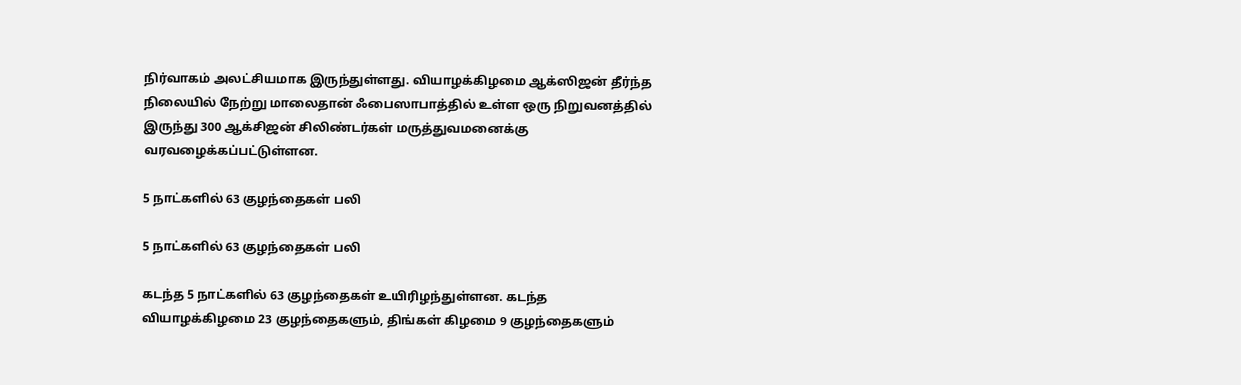நிர்வாகம் அலட்சியமாக இருந்துள்ளது. வியாழக்கிழமை ஆக்ஸிஜன் தீர்ந்த நிலையில் நேற்று மாலைதான் ஃபைஸாபாத்தில் உள்ள ஒரு நிறுவனத்தில் இருந்து 300 ஆக்சிஜன் சிலிண்டர்கள் மருத்துவமனைக்கு வரவழைக்கப்பட்டுள்ளன.

5 நாட்களில் 63 குழந்தைகள் பலி

5 நாட்களில் 63 குழந்தைகள் பலி

கடந்த 5 நாட்களில் 63 குழந்தைகள் உயிரிழந்துள்ளன. கடந்த வியாழக்கிழமை 23 குழந்தைகளும், திங்கள் கிழமை 9 குழந்தைகளும்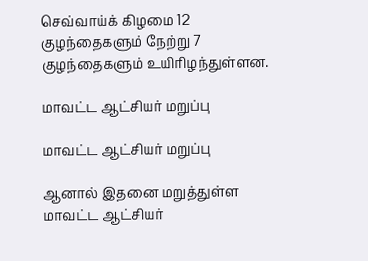செவ்வாய்க் கிழமை 12 குழந்தைகளும் நேற்று 7 குழந்தைகளும் உயிரிழந்துள்ளன.

மாவட்ட ஆட்சியர் மறுப்பு

மாவட்ட ஆட்சியர் மறுப்பு

ஆனால் இதனை மறுத்துள்ள மாவட்ட ஆட்சியர்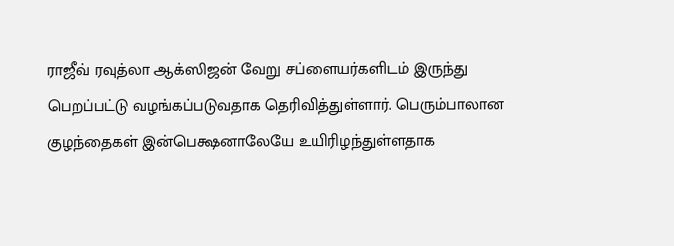ராஜீவ் ரவுத்லா ஆக்ஸிஜன் வேறு சப்ளையர்களிடம் இருந்து பெறப்பட்டு வழங்கப்படுவதாக தெரிவித்துள்ளார். பெரும்பாலான குழந்தைகள் இன்பெக்ஷனாலேயே உயிரிழந்துள்ளதாக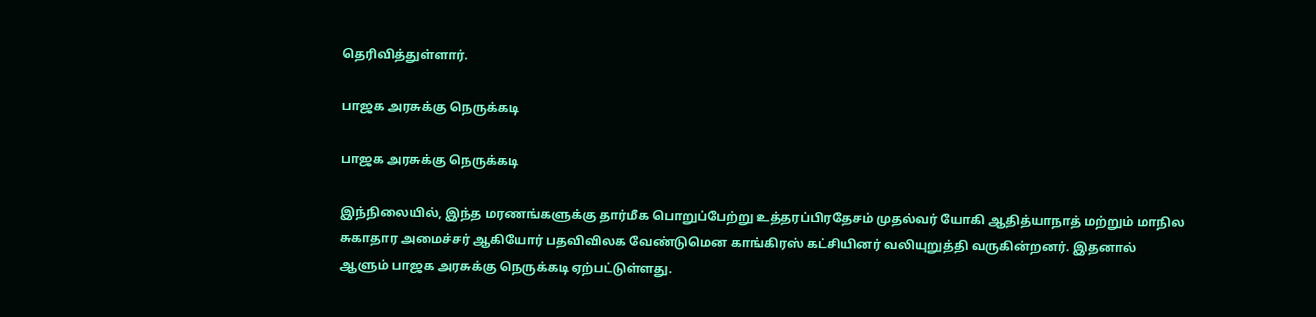தெரிவித்துள்ளார்.

பாஜக அரசுக்கு நெருக்கடி

பாஜக அரசுக்கு நெருக்கடி

இந்நிலையில், இந்த மரணங்களுக்கு தார்மீக பொறுப்பேற்று உத்தரப்பிரதேசம் முதல்வர் யோகி ஆதித்யாநாத் மற்றும் மாநில சுகாதார அமைச்சர் ஆகியோர் பதவிவிலக வேண்டுமென காங்கிரஸ் கட்சியினர் வலியுறுத்தி வருகின்றனர். இதனால் ஆளும் பாஜக அரசுக்கு நெருக்கடி ஏற்பட்டுள்ளது.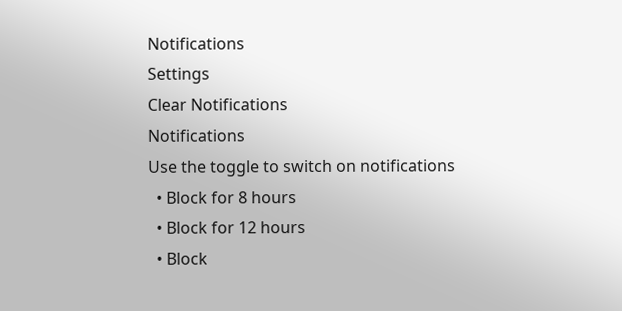Notifications
Settings
Clear Notifications
Notifications
Use the toggle to switch on notifications
  • Block for 8 hours
  • Block for 12 hours
  • Block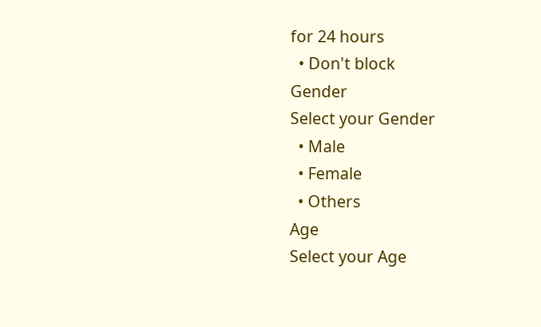for 24 hours
  • Don't block
Gender
Select your Gender
  • Male
  • Female
  • Others
Age
Select your Age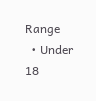Range
  • Under 18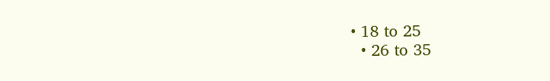• 18 to 25
  • 26 to 35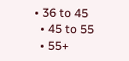• 36 to 45
  • 45 to 55
  • 55+